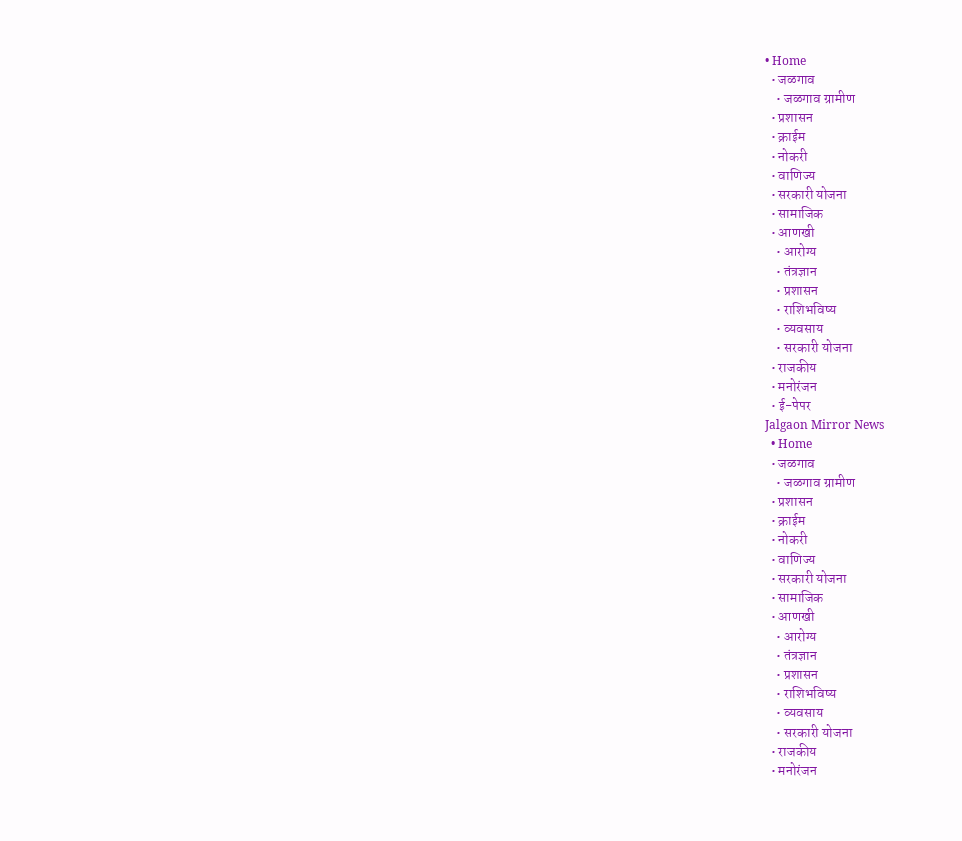• Home
  • जळगाव
    • जळगाव ग्रामीण
  • प्रशासन
  • क्राईम
  • नोकरी
  • वाणिज्य
  • सरकारी योजना
  • सामाजिक
  • आणखी
    • आरोग्य
    • तंत्रज्ञान
    • प्रशासन
    • राशिभविष्य
    • व्यवसाय
    • सरकारी योजना
  • राजकीय
  • मनोरंजन
  • ई-पेपर
Jalgaon Mirror News
  • Home
  • जळगाव
    • जळगाव ग्रामीण
  • प्रशासन
  • क्राईम
  • नोकरी
  • वाणिज्य
  • सरकारी योजना
  • सामाजिक
  • आणखी
    • आरोग्य
    • तंत्रज्ञान
    • प्रशासन
    • राशिभविष्य
    • व्यवसाय
    • सरकारी योजना
  • राजकीय
  • मनोरंजन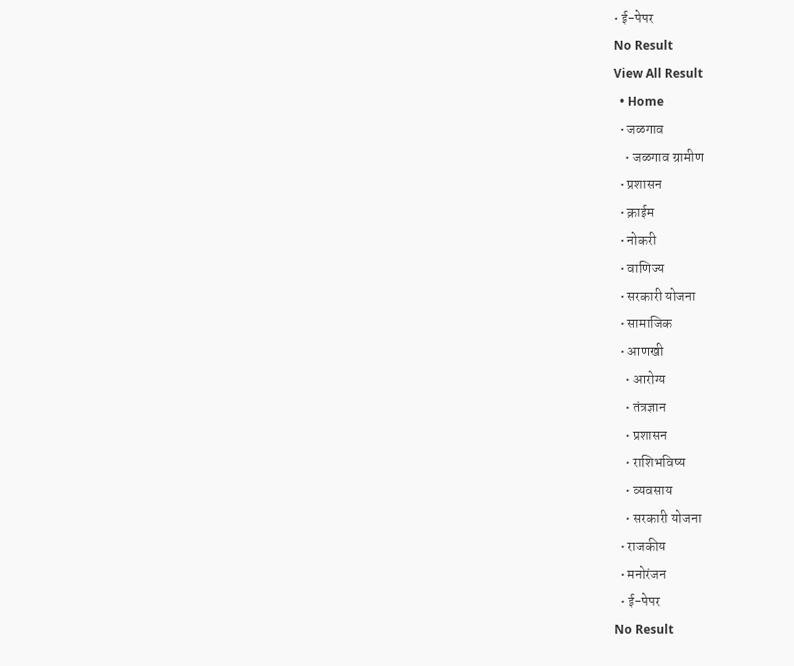• ई-पेपर
No Result
View All Result
  • Home
  • जळगाव
    • जळगाव ग्रामीण
  • प्रशासन
  • क्राईम
  • नोकरी
  • वाणिज्य
  • सरकारी योजना
  • सामाजिक
  • आणखी
    • आरोग्य
    • तंत्रज्ञान
    • प्रशासन
    • राशिभविष्य
    • व्यवसाय
    • सरकारी योजना
  • राजकीय
  • मनोरंजन
  • ई-पेपर
No Result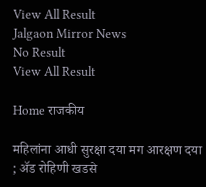View All Result
Jalgaon Mirror News
No Result
View All Result

Home राजकीय

महिलांना आधी सुरक्षा दया मग आरक्षण दया ; ॲड रोहिणी खडसे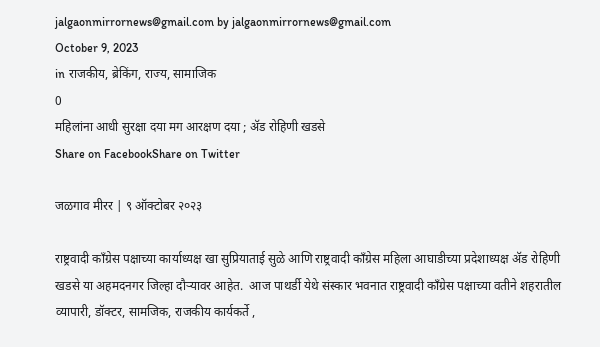jalgaonmirrornews@gmail.com by jalgaonmirrornews@gmail.com
October 9, 2023
in राजकीय, ब्रेकिंग, राज्य, सामाजिक
0
महिलांना आधी सुरक्षा दया मग आरक्षण दया ; ॲड रोहिणी खडसे
Share on FacebookShare on Twitter

जळगाव मीरर | ९ ऑक्टोबर २०२३

राष्ट्रवादी काँग्रेस पक्षाच्या कार्याध्यक्ष खा सुप्रियाताई सुळे आणि राष्ट्रवादी काँग्रेस महिला आघाडीच्या प्रदेशाध्यक्ष ॲड रोहिणी खडसे या अहमदनगर जिल्हा दौऱ्यावर आहेत.  आज पाथर्डी येथे संस्कार भवनात राष्ट्रवादी काँग्रेस पक्षाच्या वतीने शहरातील व्यापारी, डॉक्टर, सामजिक, राजकीय कार्यकर्ते ,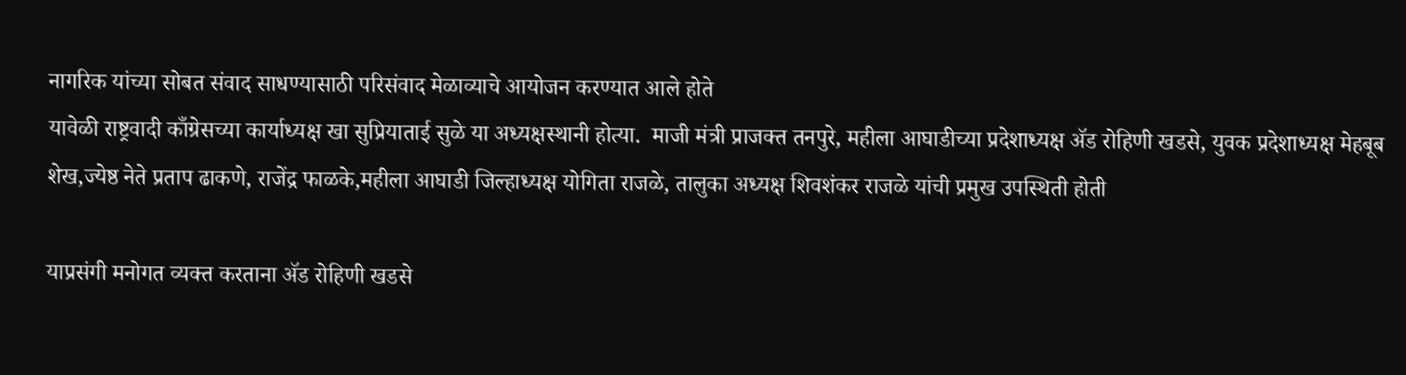नागरिक यांच्या सोबत संवाद साधण्यासाठी परिसंवाद मेळाव्याचे आयोजन करण्यात आले होते
यावेळी राष्ट्रवादी काँग्रेसच्या कार्याध्यक्ष खा सुप्रियाताई सुळे या अध्यक्षस्थानी होत्या.  माजी मंत्री प्राजक्त तनपुरे, महीला आघाडीच्या प्रदेशाध्यक्ष ॲड रोहिणी खडसे, युवक प्रदेशाध्यक्ष मेहबूब शेख,ज्येष्ठ नेते प्रताप ढाकणे, राजेंद्र फाळके,महीला आघाडी जिल्हाध्यक्ष योगिता राजळे, तालुका अध्यक्ष शिवशंकर राजळे यांची प्रमुख उपस्थिती होती

याप्रसंगी मनोगत व्यक्त करताना ॲड रोहिणी खडसे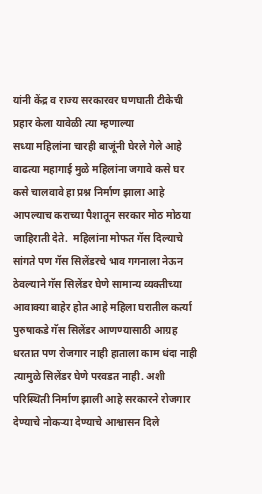यांनी केंद्र व राज्य सरकारवर घणघाती टीकेची प्रहार केला यावेळी त्या म्हणाल्या
सध्या महिलांना चारही बाजूंनी घेरले गेले आहे वाढत्या महागाई मुळे महिलांना जगावे कसे घर कसे चालवावे हा प्रश्न निर्माण झाला आहे आपल्याच कराच्या पैशातून सरकार मोठ मोठया जाहिराती देते.  महिलांना मोफत गॅस दिल्याचे सांगते पण गॅस सिलेंडरचे भाव गगनाला नेऊन ठेवल्याने गॅस सिलेंडर घेणे सामान्य व्यक्तीच्या आवाक्या बाहेर होत आहे महिला घरातील कर्त्या पुरुषाकडे गॅस सिलेंडर आणण्यासाठी आग्रह धरतात पण रोजगार नाही हाताला काम धंदा नाही त्यामुळे सिलेंडर घेणे परवडत नाही. अशी परिस्थिती निर्माण झाली आहे सरकारने रोजगार देण्याचे नोकऱ्या देण्याचे आश्वासन दिले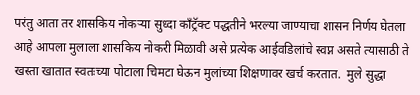परंतु आता तर शासकिय नोकऱ्या सुध्दा काँट्रॅक्ट पद्धतीने भरल्या जाण्याचा शासन निर्णय घेतला आहे आपला मुलाला शासकिय नोकरी मिळावी असे प्रत्येक आईवडिलांचे स्वप्न असते त्यासाठी ते खस्ता खातात स्वतःच्या पोटाला चिमटा घेऊन मुलांच्या शिक्षणावर खर्च करतात.  मुले सुद्धा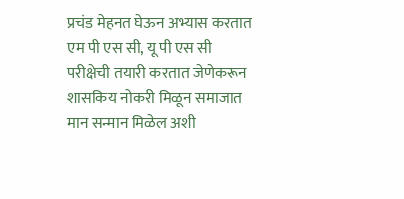प्रचंड मेहनत घेऊन अभ्यास करतात एम पी एस सी, यू पी एस सी परीक्षेची तयारी करतात जेणेकरून शासकिय नोकरी मिळून समाजात मान सन्मान मिळेल अशी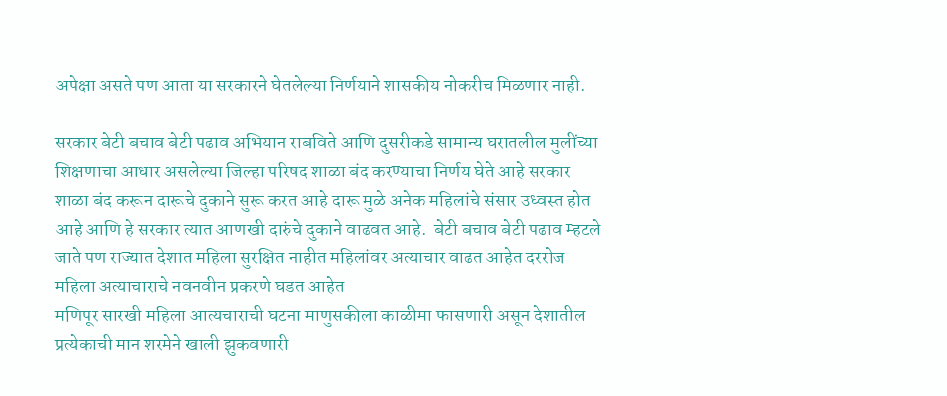अपेक्षा असते पण आता या सरकारने घेतलेल्या निर्णयाने शासकीय नोकरीच मिळणार नाही.

सरकार बेटी बचाव बेटी पढाव अभियान राबविते आणि दुसरीकडे सामान्य घरातलील मुलींच्या शिक्षणाचा आधार असलेल्या जिल्हा परिषद शाळा बंद करण्याचा निर्णय घेते आहे सरकार शाळा बंद करून दारूचे दुकाने सुरू करत आहे दारू मुळे अनेक महिलांचे संसार उध्वस्त होत आहे आणि हे सरकार त्यात आणखी दारुंचे दुकाने वाढवत आहे.  बेटी बचाव बेटी पढाव म्हटले जाते पण राज्यात देशात महिला सुरक्षित नाहीत महिलांवर अत्याचार वाढत आहेत दररोज महिला अत्याचाराचे नवनवीन प्रकरणे घडत आहेत
मणिपूर सारखी महिला आत्यचाराची घटना माणुसकीला काळीमा फासणारी असून देशातील प्रत्येकाची मान शरमेने खाली झुकवणारी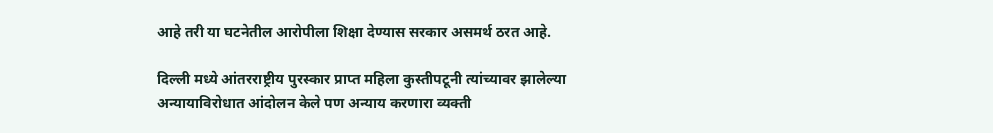आहे तरी या घटनेतील आरोपीला शिक्षा देण्यास सरकार असमर्थ ठरत आहे.

दिल्ली मध्ये आंतरराष्ट्रीय पुरस्कार प्राप्त महिला कुस्तीपटूनी त्यांच्यावर झालेल्या अन्यायाविरोधात आंदोलन केले पण अन्याय करणारा व्यक्ती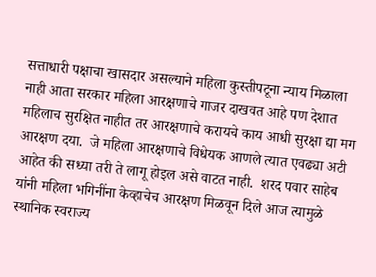सत्ताधारी पक्षाचा खासदार असल्याने महिला कुस्तीपटूना न्याय मिळाला नाही आता सरकार महिला आरक्षणाचे गाजर दाखवत आहे पण देशात महिलाच सुरक्षित नाहीत तर आरक्षणाचे करायचे काय आधी सुरक्षा द्या मग आरक्षण दया.  जे महिला आरक्षणाचे विधेयक आणले त्यात एवढ्या अटी आहेत की सध्या तरी ते लागू होइल असे वाटत नाही.  शरद पवार साहेब यांनी महिला भगिनींना केव्हाचेच आरक्षण मिळवून दिले आज त्यामुळे स्थानिक स्वराज्य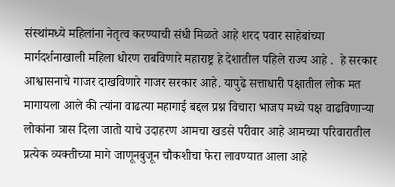संस्थांमध्ये महिलांना नेतृत्व करण्याची संधी मिळते आहे शरद पवार साहेबांच्या मार्गदर्शनाखाली महिला धोरण राबविणारे महाराष्ट्र हे देशातील पहिले राज्य आहे .  हे सरकार आश्वासनाचे गाजर दाखविणारे गाजर सरकार आहे. यापुढे सत्ताधारी पक्षातील लोक मत मागायला आले की त्यांना वाढत्या महागाई बद्दल प्रश्न विचारा भाजप मध्ये पक्ष वाढविणाऱ्या लोकांना त्रास दिला जातो याचे उदाहरण आमचा खडसे परीवार आहे आमच्या परिवारातील प्रत्येक व्यक्तीच्या मागे जाणूनबुजून चौकशीचा फेरा लावण्यात आला आहे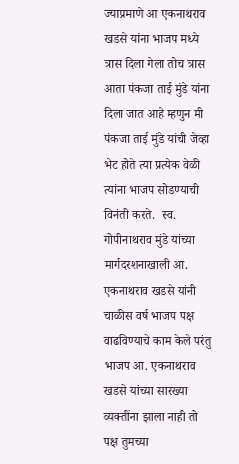ज्याप्रमाणे आ एकनाथराव खडसे यांना भाजप मध्ये त्रास दिला गेला तोच त्रास आता पंकजा ताई मुंडे यांना दिला जात आहे म्हणुन मी पंकजा ताई मुंडे यांची जेव्हा भेट होते त्या प्रत्येक वेळी त्यांना भाजप सोडण्याची विनंती करते.  स्व. गोपीनाथराव मुंडे यांच्या मार्गदरशनाखाली आ. एकनाथराव खडसे यांनी चाळीस वर्ष भाजप पक्ष वाढविण्याचे काम केले परंतु भाजप आ. एकनाथराव खडसे यांच्या सारख्या व्यक्तींना झाला नाही तो पक्ष तुमच्या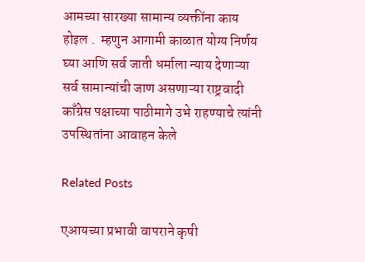आमच्या सारख्या सामान्य व्यक्तींना काय होइल .  म्हणुन आगामी काळात योग्य निर्णय घ्या आणि सर्व जाती धर्माला न्याय देणाऱ्या सर्व सामान्यांची जाण असणाऱ्या राष्ट्रवादी काँग्रेस पक्षाच्या पाठीमागे उभे राहण्याचे त्यांनी उपस्थितांना आवाहन केले

Related Posts

एआयच्या प्रभावी वापराने कृषी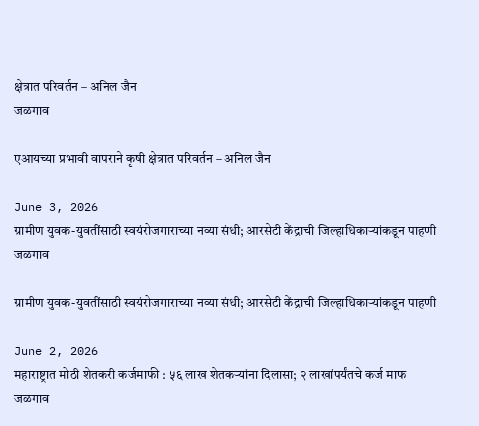क्षेत्रात परिवर्तन – अनिल जैन
जळगाव

एआयच्या प्रभावी वापराने कृषी क्षेत्रात परिवर्तन – अनिल जैन

June 3, 2026
ग्रामीण युवक-युवतींसाठी स्वयंरोजगाराच्या नव्या संधी; आरसेटी केंद्राची जिल्हाधिकाऱ्यांकडून पाहणी
जळगाव

ग्रामीण युवक-युवतींसाठी स्वयंरोजगाराच्या नव्या संधी; आरसेटी केंद्राची जिल्हाधिकाऱ्यांकडून पाहणी

June 2, 2026
महाराष्ट्रात मोठी शेतकरी कर्जमाफी : ५६ लाख शेतकऱ्यांना दिलासा; २ लाखांपर्यंतचे कर्ज माफ
जळगाव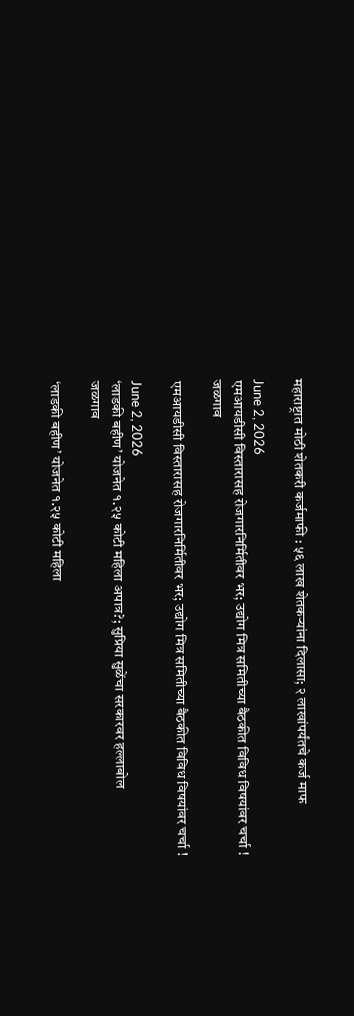महाराष्ट्रात मोठी शेतकरी कर्जमाफी : ५६ लाख शेतकऱ्यांना दिलासा; २ लाखांपर्यंतचे कर्ज माफ

June 2, 2026
एमआयडीसी विस्तारासह रोजगारनिर्मितीवर भर; उद्योग मित्र समितीच्या बैठकीत विविध विषयांवर चर्चा !
जळगाव

एमआयडीसी विस्तारासह रोजगारनिर्मितीवर भर; उद्योग मित्र समितीच्या बैठकीत विविध विषयांवर चर्चा !

June 2, 2026
‘लाडकी बहीण’ योजनेत १.२५ कोटी महिला अपात्र?; सुप्रिया सुळेंचा सरकारवर हल्लाबोल
जळगाव

‘लाडकी बहीण’ योजनेत १.२५ कोटी महिला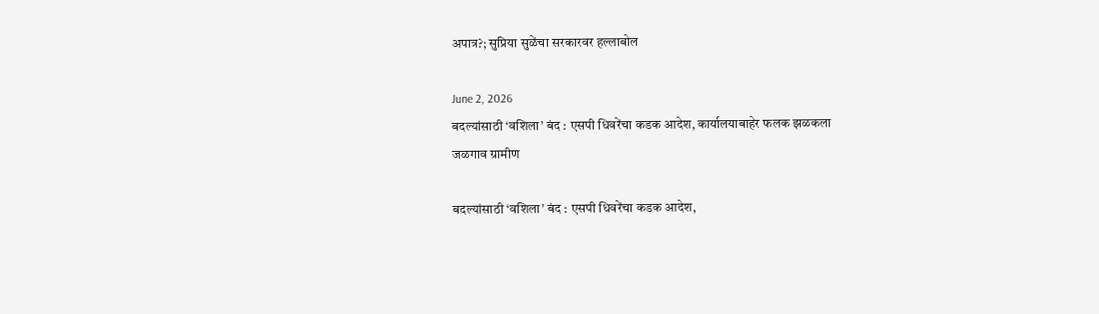अपात्र?; सुप्रिया सुळेंचा सरकारवर हल्लाबोल

June 2, 2026
बदल्यांसाठी ‘वशिला’ बंद : एसपी धिवरेंचा कडक आदेश, कार्यालयाबाहेर फलक झळकला
जळगाव ग्रामीण

बदल्यांसाठी ‘वशिला’ बंद : एसपी धिवरेंचा कडक आदेश,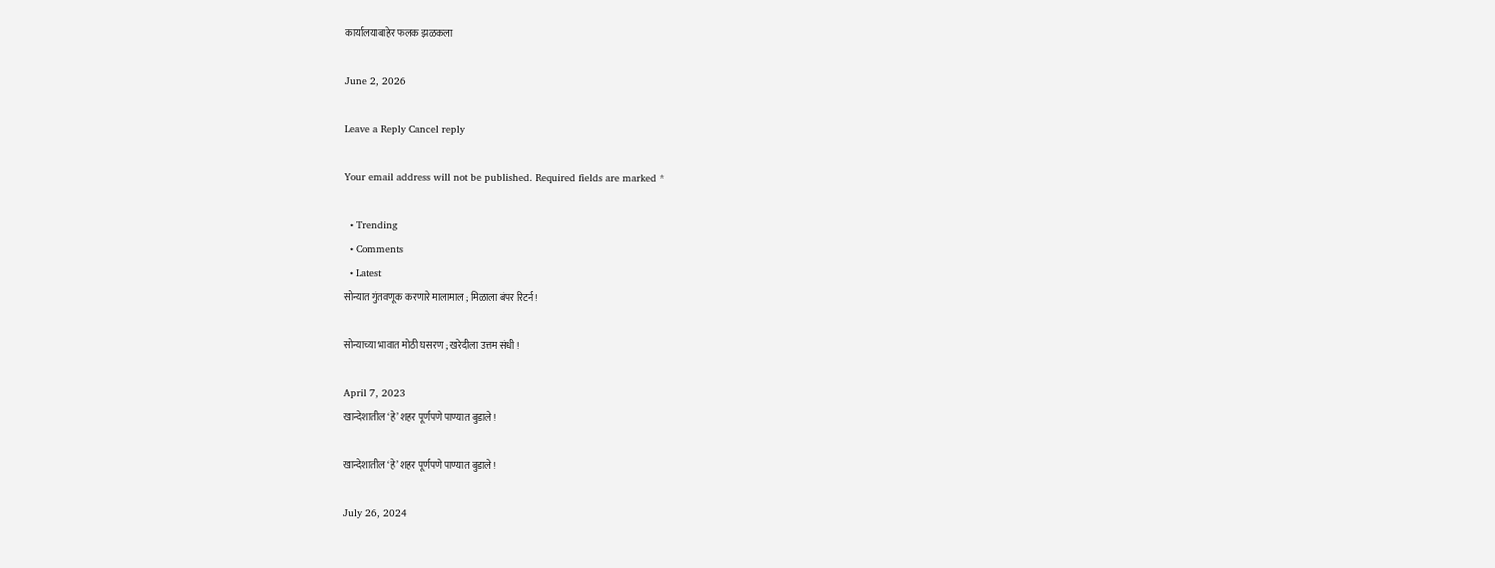कार्यालयाबाहेर फलक झळकला

June 2, 2026

Leave a Reply Cancel reply

Your email address will not be published. Required fields are marked *

  • Trending
  • Comments
  • Latest
सोन्यात गुंतवणूक करणारे मालामाल ; मिळाला बंपर रिटर्न !

सोन्याच्या भावात मोठी घसरण ; खरेदीला उत्तम संधी !

April 7, 2023
खान्देशातील ‘हे’ शहर पूर्णपणे पाण्यात बुडाले !

खान्देशातील ‘हे’ शहर पूर्णपणे पाण्यात बुडाले !

July 26, 2024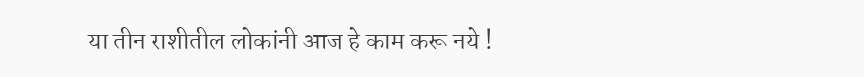या तीन राशीतील लोकांनी आज हे काम करू नये !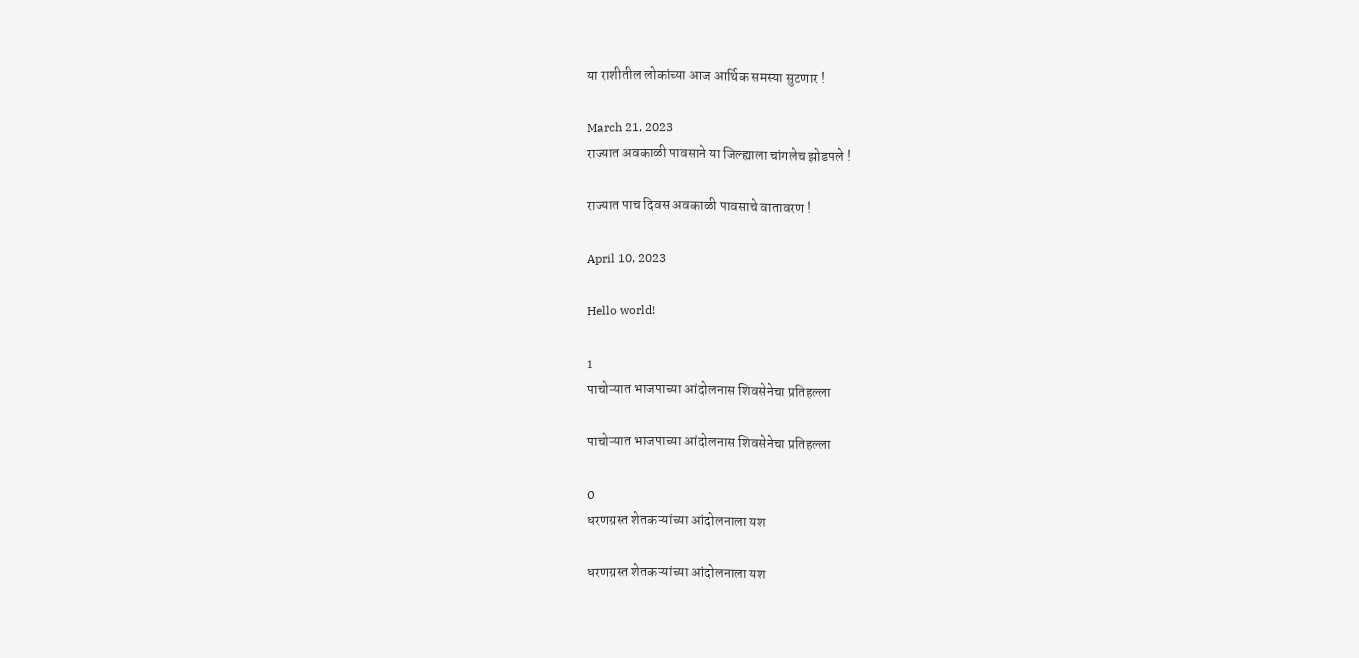या राशीतील लोकांच्या आज आर्थिक समस्या सुटणार !

March 21, 2023
राज्यात अवकाळी पावसाने या जिल्ह्याला चांगलेच झोडपले !

राज्यात पाच दिवस अवकाळी पावसाचे वातावरण !

April 10, 2023

Hello world!

1
पाचोऱ्यात भाजपाच्या आंदोलनास शिवसेनेचा प्रतिहल्ला

पाचोऱ्यात भाजपाच्या आंदोलनास शिवसेनेचा प्रतिहल्ला

0
धरणग्रस्त शेतकऱ्यांच्या आंदोलनाला यश

धरणग्रस्त शेतकऱ्यांच्या आंदोलनाला यश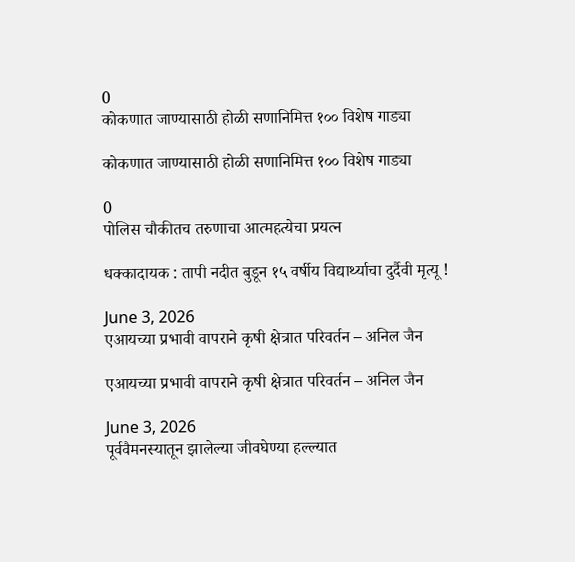0
कोकणात जाण्यासाठी होळी सणानिमित्त १०० विशेष गाड्या

कोकणात जाण्यासाठी होळी सणानिमित्त १०० विशेष गाड्या

0
पोलिस चौकीतच तरुणाचा आत्महत्येचा प्रयत्न

धक्कादायक : तापी नदीत बुडून १५ वर्षीय विद्यार्थ्याचा दुर्दैवी मृत्यू !

June 3, 2026
एआयच्या प्रभावी वापराने कृषी क्षेत्रात परिवर्तन – अनिल जैन

एआयच्या प्रभावी वापराने कृषी क्षेत्रात परिवर्तन – अनिल जैन

June 3, 2026
पूर्ववैमनस्यातून झालेल्या जीवघेण्या हल्ल्यात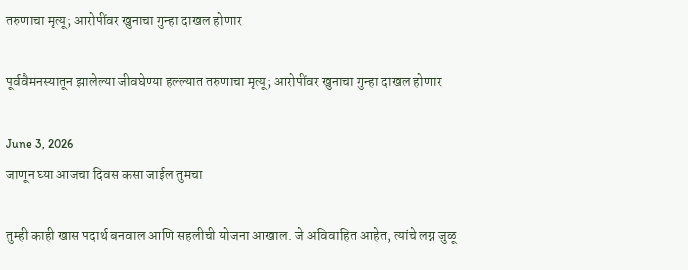तरुणाचा मृत्यू; आरोपींवर खुनाचा गुन्हा दाखल होणार

पूर्ववैमनस्यातून झालेल्या जीवघेण्या हल्ल्यात तरुणाचा मृत्यू; आरोपींवर खुनाचा गुन्हा दाखल होणार

June 3, 2026
जाणून घ्या आजचा दिवस कसा जाईल तुमचा

तुम्ही काही खास पदार्थ बनवाल आणि सहलीची योजना आखाल. जे अविवाहित आहेत, त्यांचे लग्न जुळू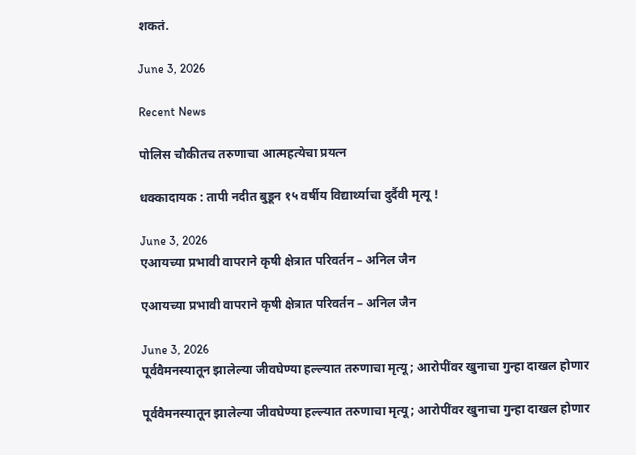शकतं.

June 3, 2026

Recent News

पोलिस चौकीतच तरुणाचा आत्महत्येचा प्रयत्न

धक्कादायक : तापी नदीत बुडून १५ वर्षीय विद्यार्थ्याचा दुर्दैवी मृत्यू !

June 3, 2026
एआयच्या प्रभावी वापराने कृषी क्षेत्रात परिवर्तन – अनिल जैन

एआयच्या प्रभावी वापराने कृषी क्षेत्रात परिवर्तन – अनिल जैन

June 3, 2026
पूर्ववैमनस्यातून झालेल्या जीवघेण्या हल्ल्यात तरुणाचा मृत्यू; आरोपींवर खुनाचा गुन्हा दाखल होणार

पूर्ववैमनस्यातून झालेल्या जीवघेण्या हल्ल्यात तरुणाचा मृत्यू; आरोपींवर खुनाचा गुन्हा दाखल होणार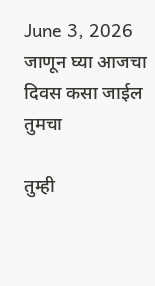June 3, 2026
जाणून घ्या आजचा दिवस कसा जाईल तुमचा

तुम्ही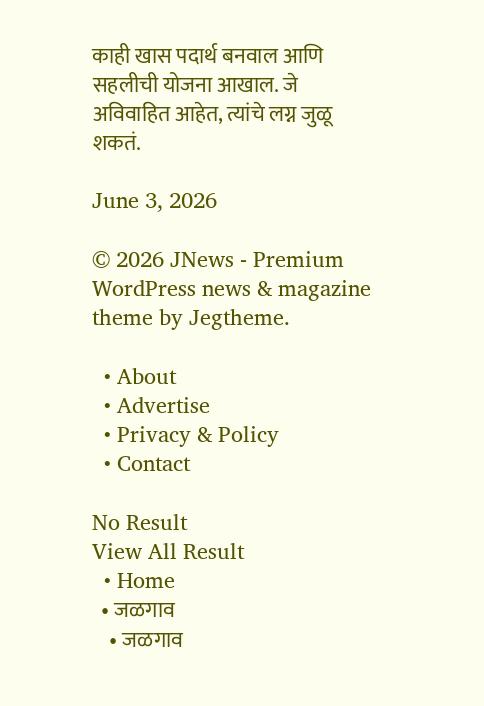काही खास पदार्थ बनवाल आणि सहलीची योजना आखाल. जे अविवाहित आहेत, त्यांचे लग्न जुळू शकतं.

June 3, 2026

© 2026 JNews - Premium WordPress news & magazine theme by Jegtheme.

  • About
  • Advertise
  • Privacy & Policy
  • Contact

No Result
View All Result
  • Home
  • जळगाव
    • जळगाव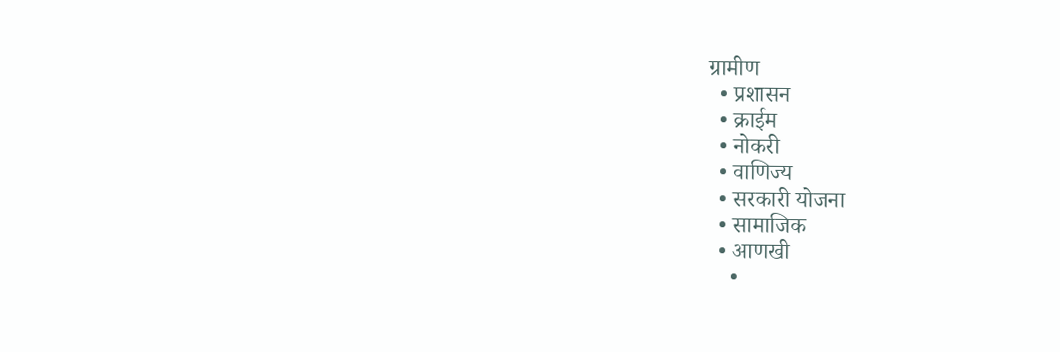ग्रामीण
  • प्रशासन
  • क्राईम
  • नोकरी
  • वाणिज्य
  • सरकारी योजना
  • सामाजिक
  • आणखी
    •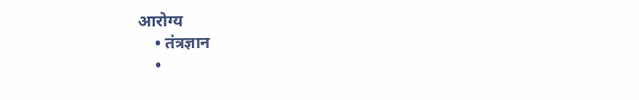आरोग्य
    • तंत्रज्ञान
    •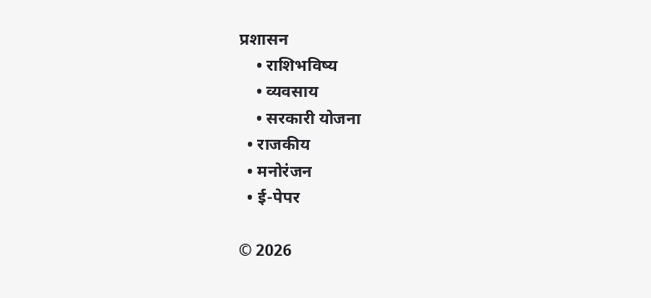प्रशासन
    • राशिभविष्य
    • व्यवसाय
    • सरकारी योजना
  • राजकीय
  • मनोरंजन
  • ई-पेपर

© 2026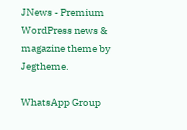JNews - Premium WordPress news & magazine theme by Jegtheme.

WhatsApp Group